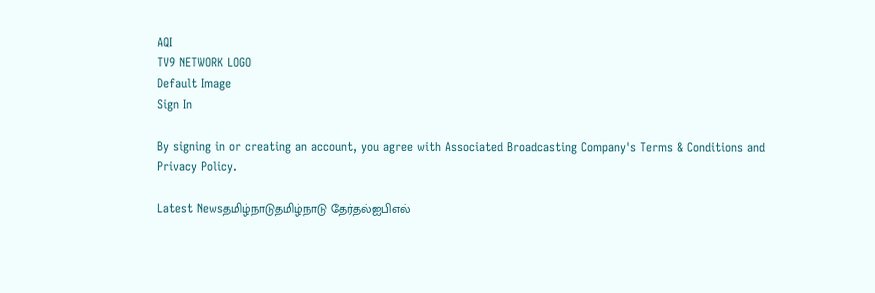AQI
TV9 NETWORK LOGO
Default Image
Sign In

By signing in or creating an account, you agree with Associated Broadcasting Company's Terms & Conditions and Privacy Policy.

Latest Newsதமிழ்நாடுதமிழ்நாடு தேர்தல்ஐபிஎல்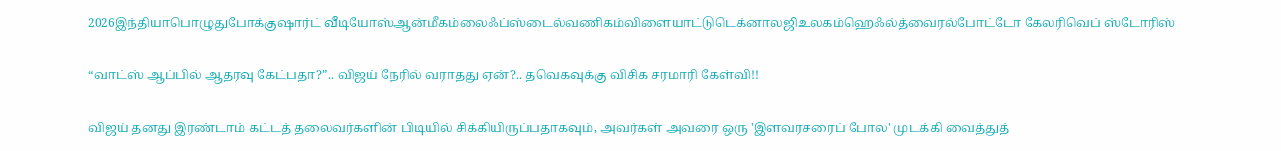2026இந்தியாபொழுதுபோக்குஷார்ட் வீடியோஸ்ஆன்மீகம்லைஃப்ஸ்டைல்வணிகம்விளையாட்டுடெக்னாலஜிஉலகம்ஹெஃல்த்வைரல்போட்டோ கேலரிவெப் ஸ்டோரிஸ்

“வாட்ஸ் ஆப்பில் ஆதரவு கேட்பதா?”.. விஜய் நேரில் வராதது ஏன்?.. தவெகவுக்கு விசிக சரமாரி கேள்வி!!

விஜய் தனது இரண்டாம் கட்டத் தலைவர்களின் பிடியில் சிக்கியிருப்பதாகவும், அவர்கள் அவரை ஒரு 'இளவரசரைப் போல' முடக்கி வைத்துத்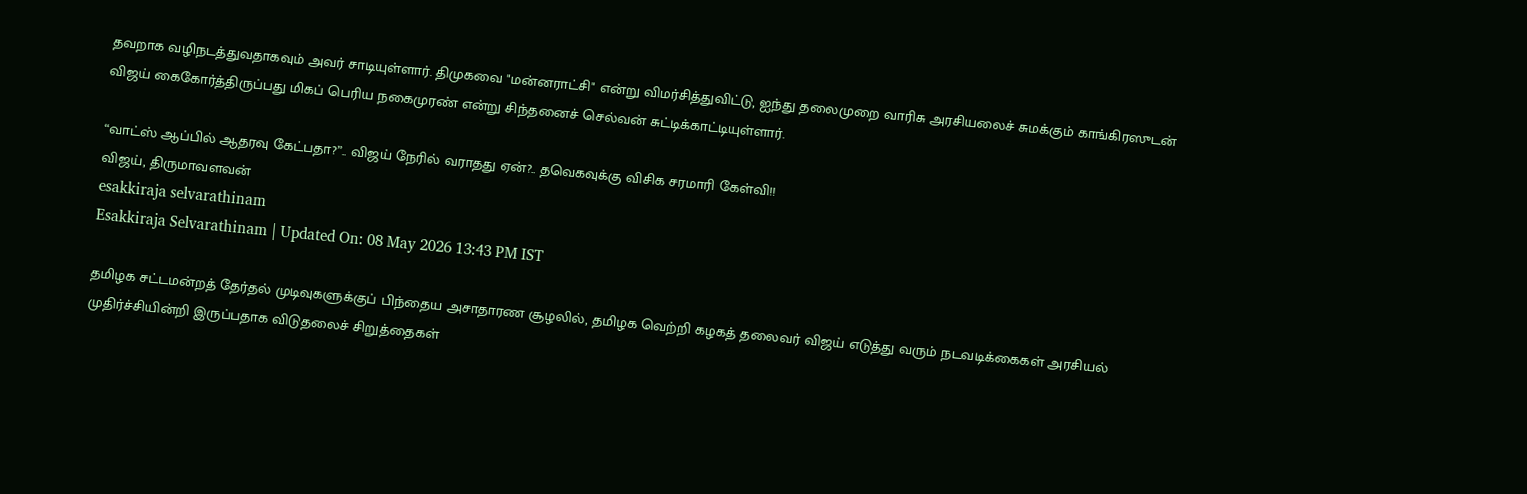தவறாக வழிநடத்துவதாகவும் அவர் சாடியுள்ளார். திமுகவை "மன்னராட்சி" என்று விமர்சித்துவிட்டு, ஐந்து தலைமுறை வாரிசு அரசியலைச் சுமக்கும் காங்கிரஸுடன் விஜய் கைகோர்த்திருப்பது மிகப் பெரிய நகைமுரண் என்று சிந்தனைச் செல்வன் சுட்டிக்காட்டியுள்ளார்.

“வாட்ஸ் ஆப்பில் ஆதரவு கேட்பதா?”.. விஜய் நேரில் வராதது ஏன்?.. தவெகவுக்கு விசிக சரமாரி கேள்வி!!
விஜய், திருமாவளவன்
esakkiraja selvarathinam
Esakkiraja Selvarathinam | Updated On: 08 May 2026 13:43 PM IST

தமிழக சட்டமன்றத் தேர்தல் முடிவுகளுக்குப் பிந்தைய அசாதாரண சூழலில், தமிழக வெற்றி கழகத் தலைவர் விஜய் எடுத்து வரும் நடவடிக்கைகள் அரசியல் முதிர்ச்சியின்றி இருப்பதாக விடுதலைச் சிறுத்தைகள்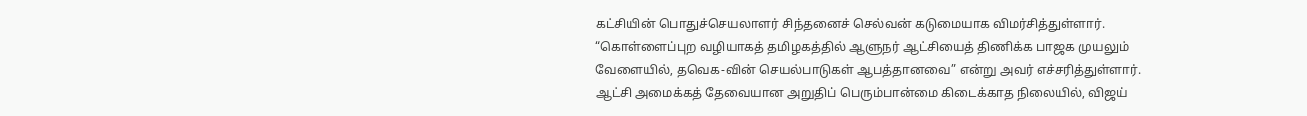கட்சியின் பொதுச்செயலாளர் சிந்தனைச் செல்வன் கடுமையாக விமர்சித்துள்ளார். “கொள்ளைப்புற வழியாகத் தமிழகத்தில் ஆளுநர் ஆட்சியைத் திணிக்க பாஜக முயலும் வேளையில், தவெக-வின் செயல்பாடுகள் ஆபத்தானவை” என்று அவர் எச்சரித்துள்ளார். ஆட்சி அமைக்கத் தேவையான அறுதிப் பெரும்பான்மை கிடைக்காத நிலையில், விஜய்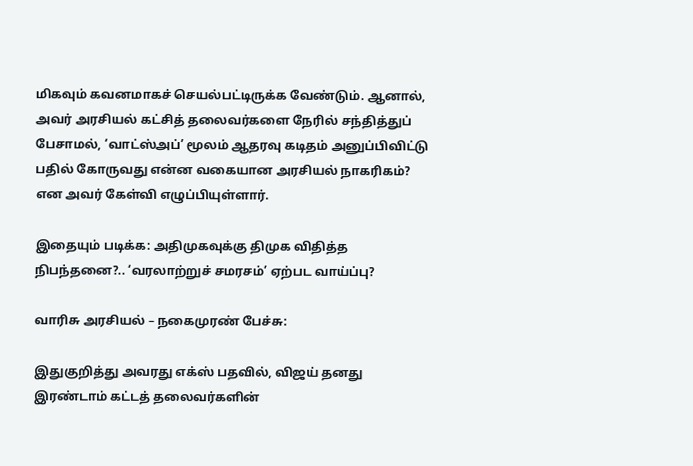மிகவும் கவனமாகச் செயல்பட்டிருக்க வேண்டும். ஆனால், அவர் அரசியல் கட்சித் தலைவர்களை நேரில் சந்தித்துப் பேசாமல், ‘வாட்ஸ்அப்’ மூலம் ஆதரவு கடிதம் அனுப்பிவிட்டு பதில் கோருவது என்ன வகையான அரசியல் நாகரிகம்? என அவர் கேள்வி எழுப்பியுள்ளார்.

இதையும் படிக்க: அதிமுகவுக்கு திமுக விதித்த நிபந்தனை?.. ‘வரலாற்றுச் சமரசம்’ ஏற்பட வாய்ப்பு?

வாரிசு அரசியல் – நகைமுரண் பேச்சு:

இதுகுறித்து அவரது எக்ஸ் பதவில், விஜய் தனது இரண்டாம் கட்டத் தலைவர்களின்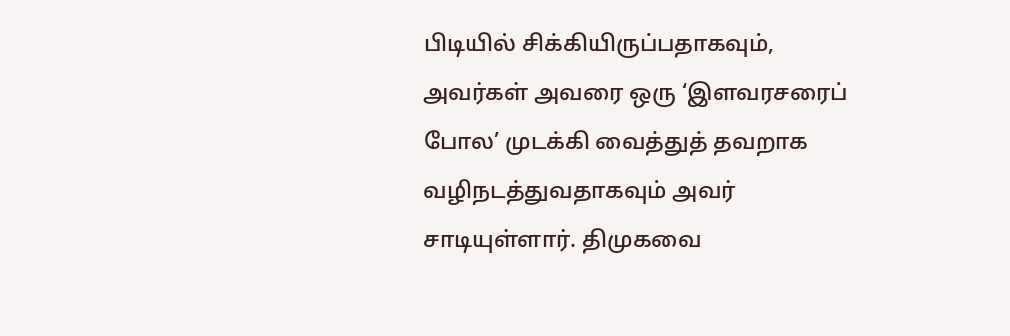பிடியில் சிக்கியிருப்பதாகவும், அவர்கள் அவரை ஒரு ‘இளவரசரைப் போல’ முடக்கி வைத்துத் தவறாக வழிநடத்துவதாகவும் அவர் சாடியுள்ளார். திமுகவை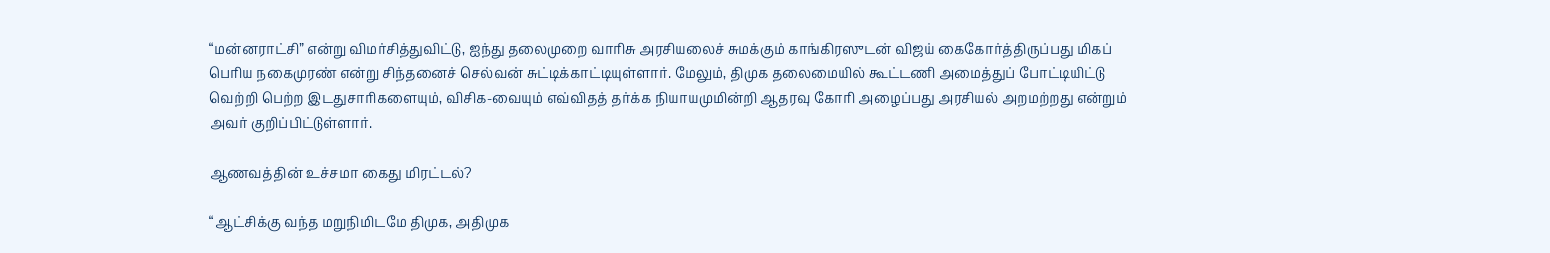“மன்னராட்சி” என்று விமர்சித்துவிட்டு, ஐந்து தலைமுறை வாரிசு அரசியலைச் சுமக்கும் காங்கிரஸுடன் விஜய் கைகோர்த்திருப்பது மிகப் பெரிய நகைமுரண் என்று சிந்தனைச் செல்வன் சுட்டிக்காட்டியுள்ளார். மேலும், திமுக தலைமையில் கூட்டணி அமைத்துப் போட்டியிட்டு வெற்றி பெற்ற இடதுசாரிகளையும், விசிக-வையும் எவ்விதத் தர்க்க நியாயமுமின்றி ஆதரவு கோரி அழைப்பது அரசியல் அறமற்றது என்றும் அவர் குறிப்பிட்டுள்ளார்.

ஆணவத்தின் உச்சமா கைது மிரட்டல்?

“ஆட்சிக்கு வந்த மறுநிமிடமே திமுக, அதிமுக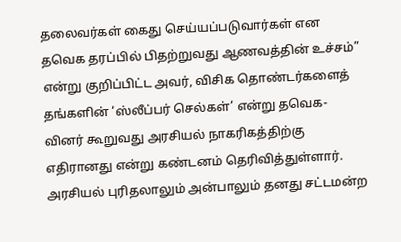தலைவர்கள் கைது செய்யப்படுவார்கள் என தவெக தரப்பில் பிதற்றுவது ஆணவத்தின் உச்சம்” என்று குறிப்பிட்ட அவர், விசிக தொண்டர்களைத் தங்களின் ‘ஸ்லீப்பர் செல்கள்’ என்று தவெக-வினர் கூறுவது அரசியல் நாகரிகத்திற்கு எதிரானது என்று கண்டனம் தெரிவித்துள்ளார். அரசியல் புரிதலாலும் அன்பாலும் தனது சட்டமன்ற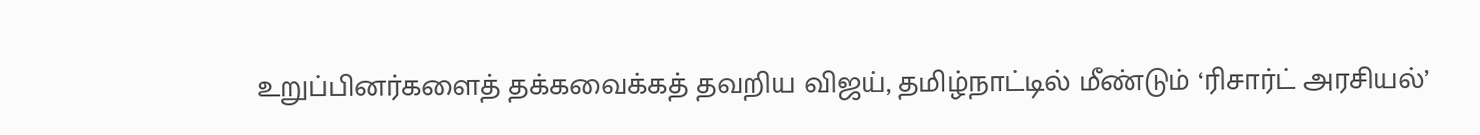உறுப்பினர்களைத் தக்கவைக்கத் தவறிய விஜய், தமிழ்நாட்டில் மீண்டும் ‘ரிசார்ட் அரசியல்’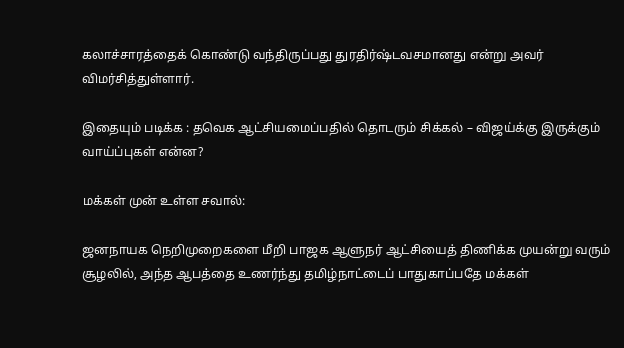கலாச்சாரத்தைக் கொண்டு வந்திருப்பது துரதிர்ஷ்டவசமானது என்று அவர் விமர்சித்துள்ளார்.

இதையும் படிக்க : தவெக ஆட்சியமைப்பதில் தொடரும் சிக்கல் – விஜய்க்கு இருக்கும் வாய்ப்புகள் என்ன?

மக்கள் முன் உள்ள சவால்:

ஜனநாயக நெறிமுறைகளை மீறி பாஜக ஆளுநர் ஆட்சியைத் திணிக்க முயன்று வரும் சூழலில், அந்த ஆபத்தை உணர்ந்து தமிழ்நாட்டைப் பாதுகாப்பதே மக்கள்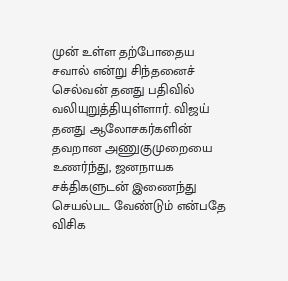முன் உள்ள தற்போதைய சவால் என்று சிந்தனைச் செல்வன் தனது பதிவில் வலியுறுத்தியுள்ளார். விஜய் தனது ஆலோசகர்களின் தவறான அணுகுமுறையை உணர்ந்து, ஜனநாயக சக்திகளுடன் இணைந்து செயல்பட வேண்டும் என்பதே விசிக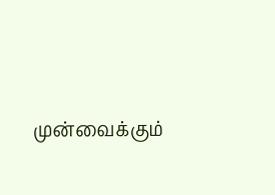முன்வைக்கும்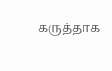கருத்தாக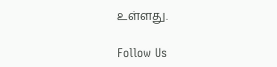உள்ளது.

Follow Us